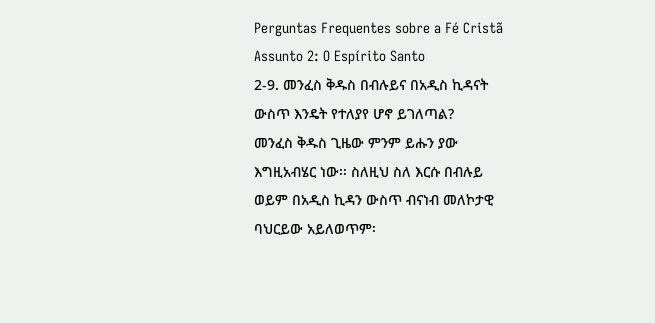Perguntas Frequentes sobre a Fé Cristã
Assunto 2: O Espírito Santo
2-9. መንፈስ ቅዱስ በብሉይና በአዲስ ኪዳናት ውስጥ እንዴት የተለያየ ሆኖ ይገለጣል?
መንፈስ ቅዱስ ጊዜው ምንም ይሑን ያው እግዚአብሄር ነው፡፡ ስለዚህ ስለ እርሱ በብሉይ ወይም በአዲስ ኪዳን ውስጥ ብናነብ መለኮታዊ ባህርይው አይለወጥም፡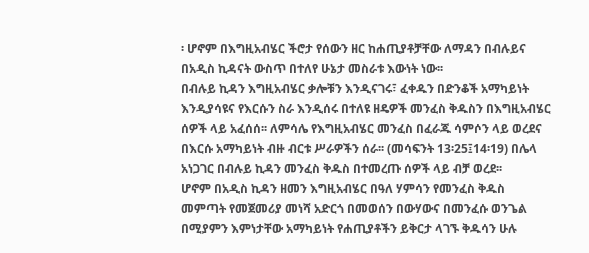፡ ሆኖም በእግዚአብሄር ችሮታ የሰውን ዘር ከሐጢያቶቻቸው ለማዳን በብሉይና በአዲስ ኪዳናት ውስጥ በተለየ ሁኔታ መስራቱ እውነት ነው፡፡
በብሉይ ኪዳን እግዚአብሄር ቃሎቹን እንዲናገሩ፣ ፈቀዱን በድንቆች አማካይነት እንዲያሳዩና የእርሱን ስራ እንዲሰሩ በተለዩ ዘዴዎች መንፈስ ቅዱስን በእግዚአብሄር ሰዎች ላይ አፈሰሰ፡፡ ለምሳሌ የእግዚአብሄር መንፈስ በፈራጁ ሳምሶን ላይ ወረደና በእርሱ አማካይነት ብዙ ብርቱ ሥራዎችን ሰራ፡፡ (መሳፍንት 13፡25፤14፡19) በሌላ አነጋገር በብሉይ ኪዳን መንፈስ ቅዱስ በተመረጡ ሰዎች ላይ ብቻ ወረደ፡፡
ሆኖም በአዲስ ኪዳን ዘመን እግዚአብሄር በዓለ ሃምሳን የመንፈስ ቅዱስ መምጣት የመጀመሪያ መነሻ አድርጎ በመወሰን በውሃውና በመንፈሱ ወንጌል በሚያምን እምነታቸው አማካይነት የሐጢያቶችን ይቅርታ ላገኙ ቅዱሳን ሁሉ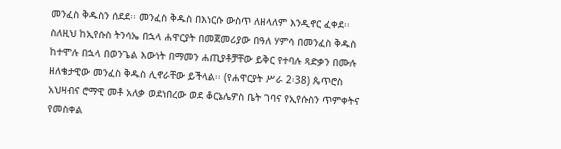መንፈስ ቅዱስን ሰደደ፡፡ መንፈስ ቅዱስ በእነርሱ ውስጥ ለዘላለም እንዲኖር ፈቀደ፡፡
ስለዚህ ከኢየሱስ ትንሳኤ በኋላ ሐዋርያት በመጀመሪያው በዓለ ሃምሳ በመንፈስ ቅዱስ ከተሞሉ በኋላ በወንጌል እውነት በማመን ሐጢያቶቻቸው ይቅር የተባሉ ጻድቃን በሙሉ ዘለቄታዊው መንፈስ ቅዱስ ሊኖራቸው ይችላል፡፡ (የሐዋርያት ሥራ 2፡38) ጴጥሮስ አህዛብና ሮማዊ መቶ አለቃ ወደነበረው ወደ ቆርኔሌዎስ ቤት ገባና የኢየሱስን ጥምቀትና የመስቀል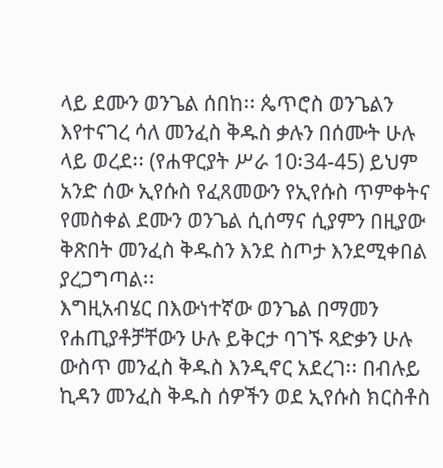ላይ ደሙን ወንጌል ሰበከ፡፡ ጴጥሮስ ወንጌልን እየተናገረ ሳለ መንፈስ ቅዱስ ቃሉን በሰሙት ሁሉ ላይ ወረደ፡፡ (የሐዋርያት ሥራ 10፡34-45) ይህም አንድ ሰው ኢየሱስ የፈጸመውን የኢየሱስ ጥምቀትና የመስቀል ደሙን ወንጌል ሲሰማና ሲያምን በዚያው ቅጽበት መንፈስ ቅዱስን እንደ ስጦታ እንደሚቀበል ያረጋግጣል፡፡
እግዚአብሄር በእውነተኛው ወንጌል በማመን የሐጢያቶቻቸውን ሁሉ ይቅርታ ባገኙ ጻድቃን ሁሉ ውስጥ መንፈስ ቅዱስ እንዲኖር አደረገ፡፡ በብሉይ ኪዳን መንፈስ ቅዱስ ሰዎችን ወደ ኢየሱስ ክርስቶስ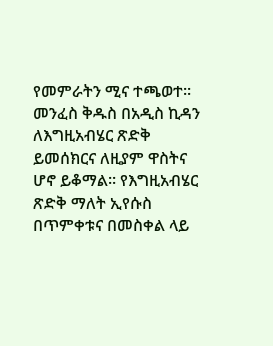የመምራትን ሚና ተጫወተ፡፡ መንፈስ ቅዱስ በአዲስ ኪዳን ለእግዚአብሄር ጽድቅ ይመሰክርና ለዚያም ዋስትና ሆኖ ይቆማል፡፡ የእግዚአብሄር ጽድቅ ማለት ኢየሱስ በጥምቀቱና በመስቀል ላይ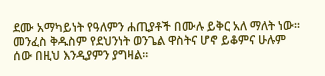ደሙ አማካይነት የዓለምን ሐጢያቶች በሙሉ ይቅር አለ ማለት ነው፡፡ መንፈስ ቅዱስም የደህንነት ወንጌል ዋስትና ሆኖ ይቆምና ሁሉም ሰው በዚህ እንዲያምን ያግዛል፡፡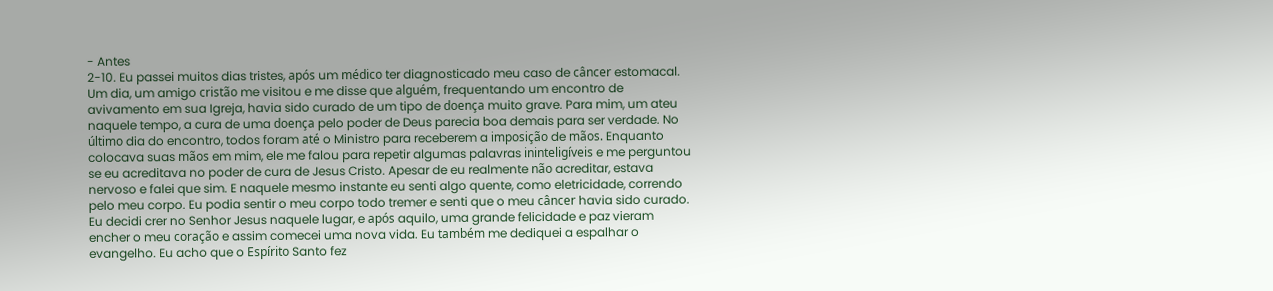- Antes
2-10. Eu passei muitos dias tristes, após um médico ter diagnosticado meu caso de câncer estomacal. Um dia, um amigo cristão me visitou e me disse que alguém, frequentando um encontro de avivamento em sua Igreja, havia sido curado de um tipo de doença muito grave. Para mim, um ateu naquele tempo, a cura de uma doença pelo poder de Deus parecia boa demais para ser verdade. No último dia do encontro, todos foram até o Ministro para receberem a imposição de mãos. Enquanto colocava suas mãos em mim, ele me falou para repetir algumas palavras ininteligíveis e me perguntou se eu acreditava no poder de cura de Jesus Cristo. Apesar de eu realmente não acreditar, estava nervoso e falei que sim. E naquele mesmo instante eu senti algo quente, como eletricidade, correndo pelo meu corpo. Eu podia sentir o meu corpo todo tremer e senti que o meu câncer havia sido curado. Eu decidi crer no Senhor Jesus naquele lugar, e após aquilo, uma grande felicidade e paz vieram encher o meu coração e assim comecei uma nova vida. Eu também me dediquei a espalhar o evangelho. Eu acho que o Espírito Santo fez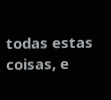todas estas coisas, e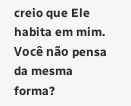creio que Ele habita em mim. Você não pensa da mesma forma?